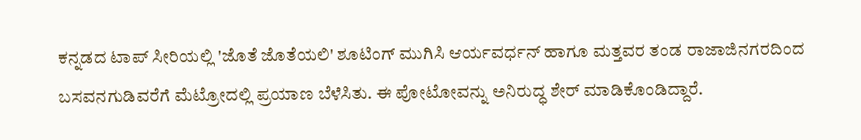ಕನ್ನಡದ ಟಾಪ್ ಸೀರಿಯಲ್ಲಿ 'ಜೊತೆ ಜೊತೆಯಲಿ' ಶೂಟಿಂಗ್ ಮುಗಿಸಿ ಆರ್ಯವರ್ಧನ್ ಹಾಗೂ ಮತ್ತವರ ತಂಡ ರಾಜಾಜಿನಗರದಿಂದ ಬಸವನಗುಡಿವರೆಗೆ ಮೆಟ್ರೋದಲ್ಲಿ ಪ್ರಯಾಣ ಬೆಳೆಸಿತು. ಈ ಪೋಟೋವನ್ನು ಅನಿರುದ್ಧ ಶೇರ್ ಮಾಡಿಕೊಂಡಿದ್ದಾರೆ.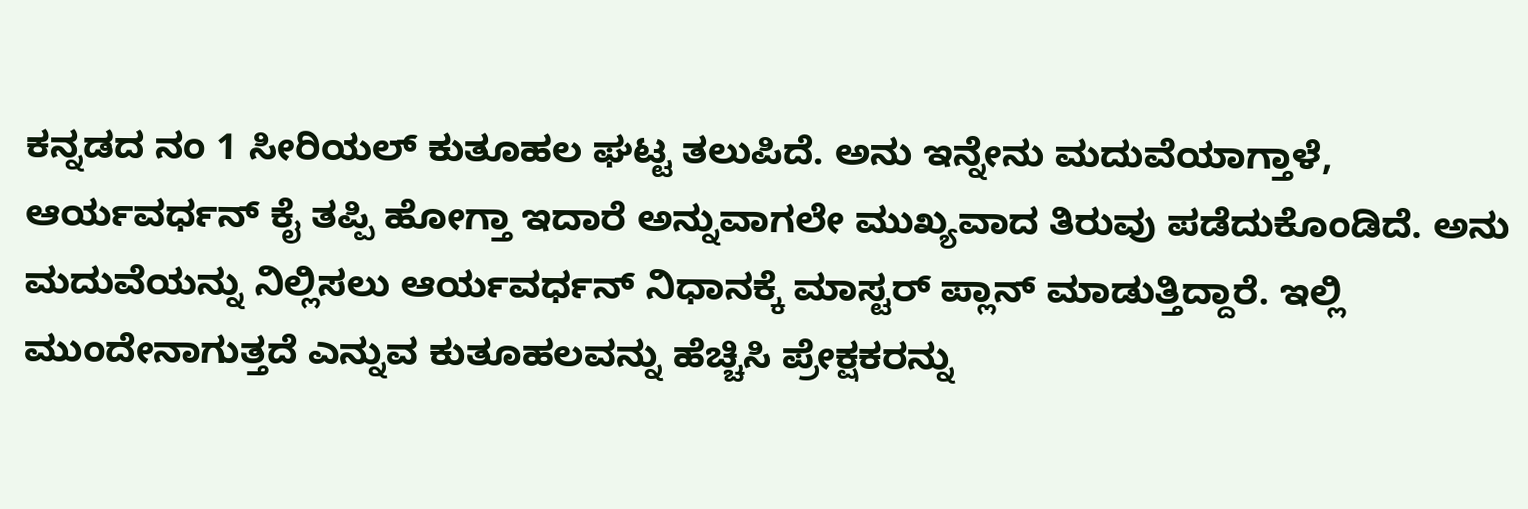ಕನ್ನಡದ ನಂ 1 ಸೀರಿಯಲ್ ಕುತೂಹಲ ಘಟ್ಟ ತಲುಪಿದೆ. ಅನು ಇನ್ನೇನು ಮದುವೆಯಾಗ್ತಾಳೆ, ಆರ್ಯವರ್ಧನ್ ಕೈ ತಪ್ಪಿ ಹೋಗ್ತಾ ಇದಾರೆ ಅನ್ನುವಾಗಲೇ ಮುಖ್ಯವಾದ ತಿರುವು ಪಡೆದುಕೊಂಡಿದೆ. ಅನು ಮದುವೆಯನ್ನು ನಿಲ್ಲಿಸಲು ಆರ್ಯವರ್ಧನ್ ನಿಧಾನಕ್ಕೆ ಮಾಸ್ಟರ್ ಪ್ಲಾನ್ ಮಾಡುತ್ತಿದ್ದಾರೆ. ಇಲ್ಲಿ ಮುಂದೇನಾಗುತ್ತದೆ ಎನ್ನುವ ಕುತೂಹಲವನ್ನು ಹೆಚ್ಚಿಸಿ ಪ್ರೇಕ್ಷಕರನ್ನು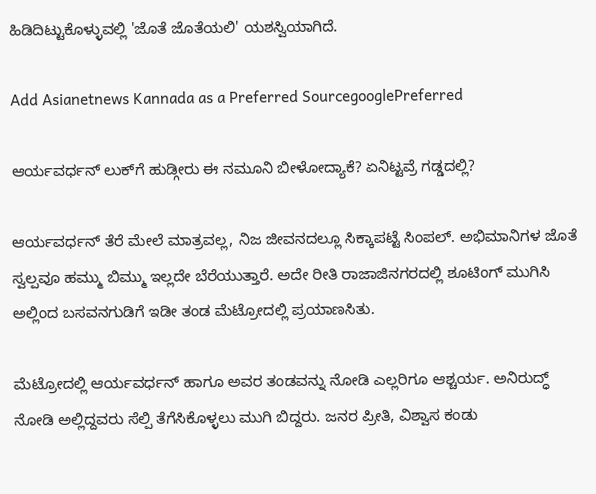ಹಿಡಿದಿಟ್ಟುಕೊಳ್ಳುವಲ್ಲಿ 'ಜೊತೆ ಜೊತೆಯಲಿ' ಯಶಸ್ವಿಯಾಗಿದೆ.

Add Asianetnews Kannada as a Preferred SourcegooglePreferred

ಆರ್ಯವರ್ಧನ್ ಲುಕ್‌ಗೆ ಹುಡ್ಗೀರು ಈ ನಮೂನಿ ಬೀಳೋದ್ಯಾಕೆ? ಏನಿಟ್ಟವ್ರೆ ಗಡ್ಡದಲ್ಲಿ?

ಆರ್ಯವರ್ಧನ್ ತೆರೆ ಮೇಲೆ ಮಾತ್ರವಲ್ಲ, ನಿಜ ಜೀವನದಲ್ಲೂ ಸಿಕ್ಕಾಪಟ್ಟೆ ಸಿಂಪಲ್. ಅಭಿಮಾನಿಗಳ ಜೊತೆ ಸ್ವಲ್ಪವೂ ಹಮ್ಮು ಬಿಮ್ಮು ಇಲ್ಲದೇ ಬೆರೆಯುತ್ತಾರೆ. ಅದೇ ರೀತಿ ರಾಜಾಜಿನಗರದಲ್ಲಿ ಶೂಟಿಂಗ್ ಮುಗಿಸಿ ಅಲ್ಲಿಂದ ಬಸವನಗುಡಿಗೆ ಇಡೀ ತಂಡ ಮೆಟ್ರೋದಲ್ಲಿ ಪ್ರಯಾಣಸಿತು.

ಮೆಟ್ರೋದಲ್ಲಿ ಆರ್ಯವರ್ಧನ್ ಹಾಗೂ ಅವರ ತಂಡವನ್ನು ನೋಡಿ ಎಲ್ಲರಿಗೂ ಆಶ್ಚರ್ಯ. ಅನಿರುದ್ಧ್‌ ನೋಡಿ ಅಲ್ಲಿದ್ದವರು ಸೆಲ್ಪಿ ತೆಗೆಸಿಕೊಳ್ಳಲು ಮುಗಿ ಬಿದ್ದರು. ಜನರ ಪ್ರೀತಿ, ವಿಶ್ವಾಸ ಕಂಡು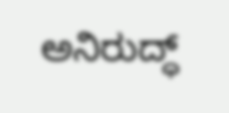ಅನಿರುದ್ಧ್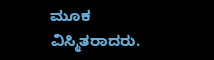ಮೂಕ ವಿಸ್ಮಿತರಾದರು.